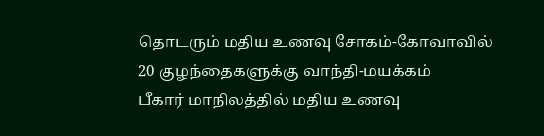தொடரும் மதிய உணவு சோகம்-கோவாவில் 20 குழந்தைகளுக்கு வாந்தி-மயக்கம்
பீகார் மாநிலத்தில் மதிய உணவு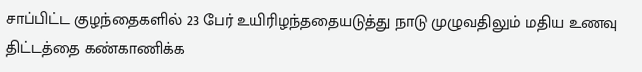சாப்பிட்ட குழந்தைகளில் 23 பேர் உயிரிழந்ததையடுத்து நாடு முழுவதிலும் மதிய உணவு திட்டத்தை கண்காணிக்க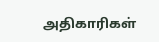அதிகாரிகள்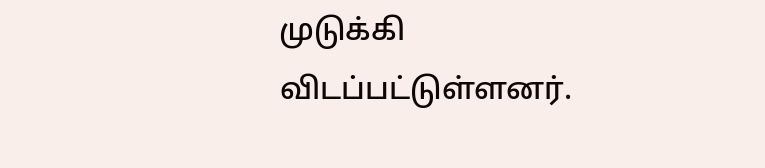முடுக்கி விடப்பட்டுள்ளனர்.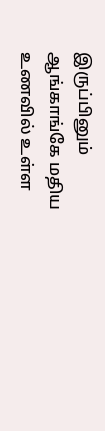இருப்பினும் ஆங்காங்கே மதிய உணவில் உள்ள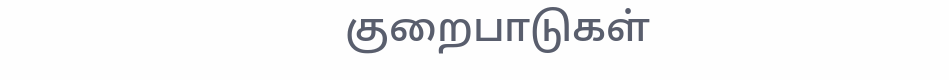குறைபாடுகள்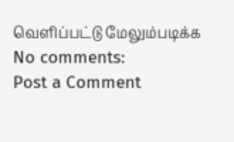வெளிப்பட்டு மேலும்படிக்க
No comments:
Post a Comment